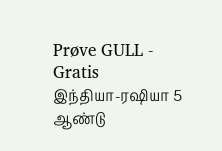Prøve GULL - Gratis
இந்தியா-ரஷியா 5 ஆண்டு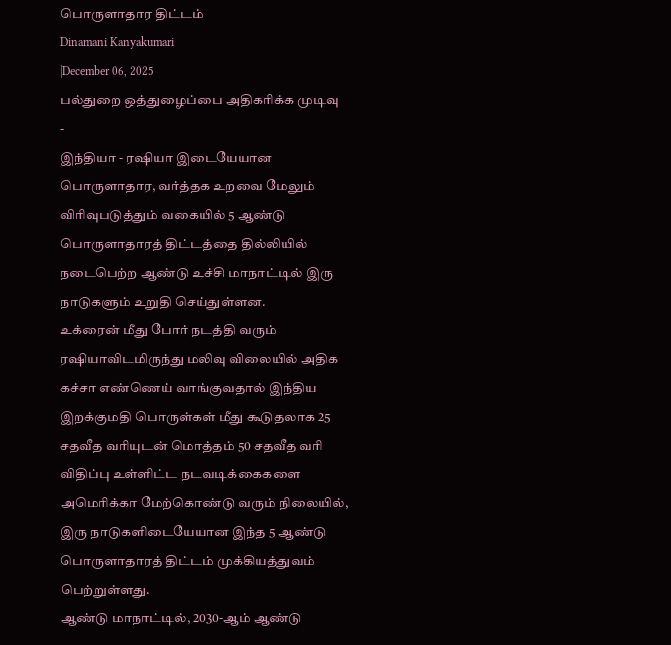பொருளாதார திட்டம்
Dinamani Kanyakumari
|December 06, 2025
பல்துறை ஒத்துழைப்பை அதிகரிக்க முடிவு
-
இந்தியா - ரஷியா இடையேயான பொருளாதார, வர்த்தக உறவை மேலும் விரிவுபடுத்தும் வகையில் 5 ஆண்டு பொருளாதாரத் திட்டத்தை தில்லியில் நடைபெற்ற ஆண்டு உச்சி மாநாட்டில் இரு நாடுகளும் உறுதி செய்துள்ளன.
உக்ரைன் மீது போர் நடத்தி வரும் ரஷியாவிடமிருந்து மலிவு விலையில் அதிக கச்சா எண்ணெய் வாங்குவதால் இந்திய இறக்குமதி பொருள்கள் மீது கூடுதலாக 25 சதவீத வரியுடன் மொத்தம் 50 சதவீத வரி விதிப்பு உள்ளிட்ட நடவடிக்கைகளை அமெரிக்கா மேற்கொண்டு வரும் நிலையில், இரு நாடுகளிடையேயான இந்த 5 ஆண்டு பொருளாதாரத் திட்டம் முக்கியத்துவம் பெற்றுள்ளது.
ஆண்டு மாநாட்டில், 2030-ஆம் ஆண்டு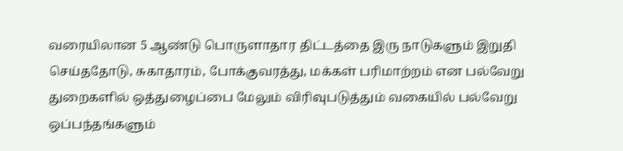வரையிலான 5 ஆண்டு பொருளாதார திட்டத்தை இரு நாடுகளும் இறுதி செய்ததோடு, சுகாதாரம், போக்குவரத்து, மக்கள் பரிமாற்றம் என பல்வேறு துறைகளில் ஒத்துழைப்பை மேலும் விரிவுபடுத்தும் வகையில் பல்வேறு ஒப்பந்தங்களும்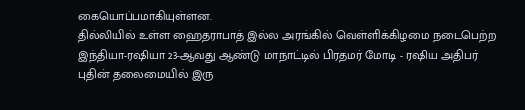கையொப்பமாகியுள்ளன.
தில்லியில் உள்ள ஹைதராபாத் இல்ல அரங்கில் வெள்ளிக்கிழமை நடைபெற்ற இந்தியா-ரஷியா 23-ஆவது ஆண்டு மாநாட்டில் பிரதமர் மோடி - ரஷிய அதிபர் புதின் தலைமையில் இரு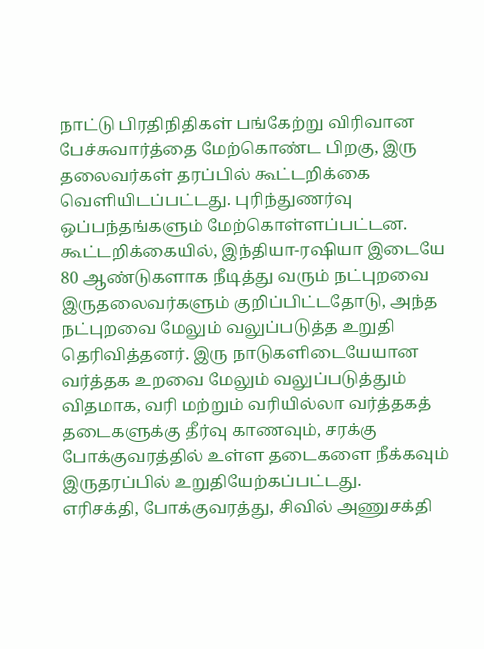நாட்டு பிரதிநிதிகள் பங்கேற்று விரிவான பேச்சுவார்த்தை மேற்கொண்ட பிறகு, இரு தலைவர்கள் தரப்பில் கூட்டறிக்கை வெளியிடப்பட்டது. புரிந்துணர்வு ஒப்பந்தங்களும் மேற்கொள்ளப்பட்டன.
கூட்டறிக்கையில், இந்தியா-ரஷியா இடையே 80 ஆண்டுகளாக நீடித்து வரும் நட்புறவை இருதலைவர்களும் குறிப்பிட்டதோடு, அந்த நட்புறவை மேலும் வலுப்படுத்த உறுதி தெரிவித்தனர். இரு நாடுகளிடையேயான வர்த்தக உறவை மேலும் வலுப்படுத்தும் விதமாக, வரி மற்றும் வரியில்லா வர்த்தகத் தடைகளுக்கு தீர்வு காணவும், சரக்கு போக்குவரத்தில் உள்ள தடைகளை நீக்கவும் இருதரப்பில் உறுதியேற்கப்பட்டது.
எரிசக்தி, போக்குவரத்து, சிவில் அணுசக்தி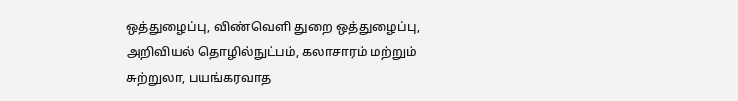ஒத்துழைப்பு, விண்வெளி துறை ஒத்துழைப்பு, அறிவியல் தொழில்நுட்பம், கலாசாரம் மற்றும் சுற்றுலா, பயங்கரவாத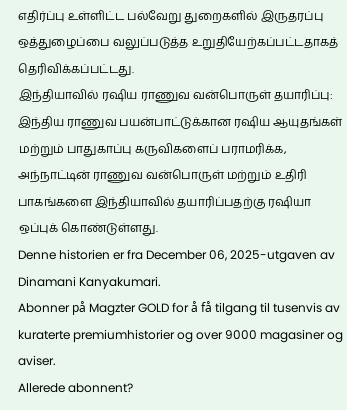எதிர்ப்பு உள்ளிட்ட பல்வேறு துறைகளில் இருதரப்பு ஒத்துழைப்பை வலுப்படுத்த உறுதியேற்கப்பட்டதாகத் தெரிவிக்கப்பட்டது.
இந்தியாவில் ரஷிய ராணுவ வன்பொருள் தயாரிப்பு:
இந்திய ராணுவ பயன்பாட்டுக்கான ரஷிய ஆயுதங்கள் மற்றும் பாதுகாப்பு கருவிகளைப் பராமரிக்க, அந்நாட்டின் ராணுவ வன்பொருள் மற்றும் உதிரி பாகங்களை இந்தியாவில் தயாரிப்பதற்கு ரஷியா ஒப்புக் கொண்டுள்ளது.
Denne historien er fra December 06, 2025-utgaven av Dinamani Kanyakumari.
Abonner på Magzter GOLD for å få tilgang til tusenvis av kuraterte premiumhistorier og over 9000 magasiner og aviser.
Allerede abonnent?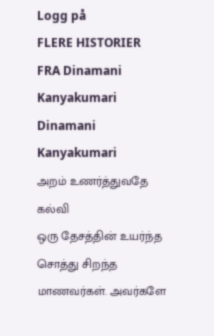Logg på
FLERE HISTORIER FRA Dinamani Kanyakumari
Dinamani Kanyakumari
அறம் உணர்த்துவதே கல்வி
ஒரு தேசத்தின் உயர்ந்த சொத்து சிறந்த மாணவர்கள். அவர்களே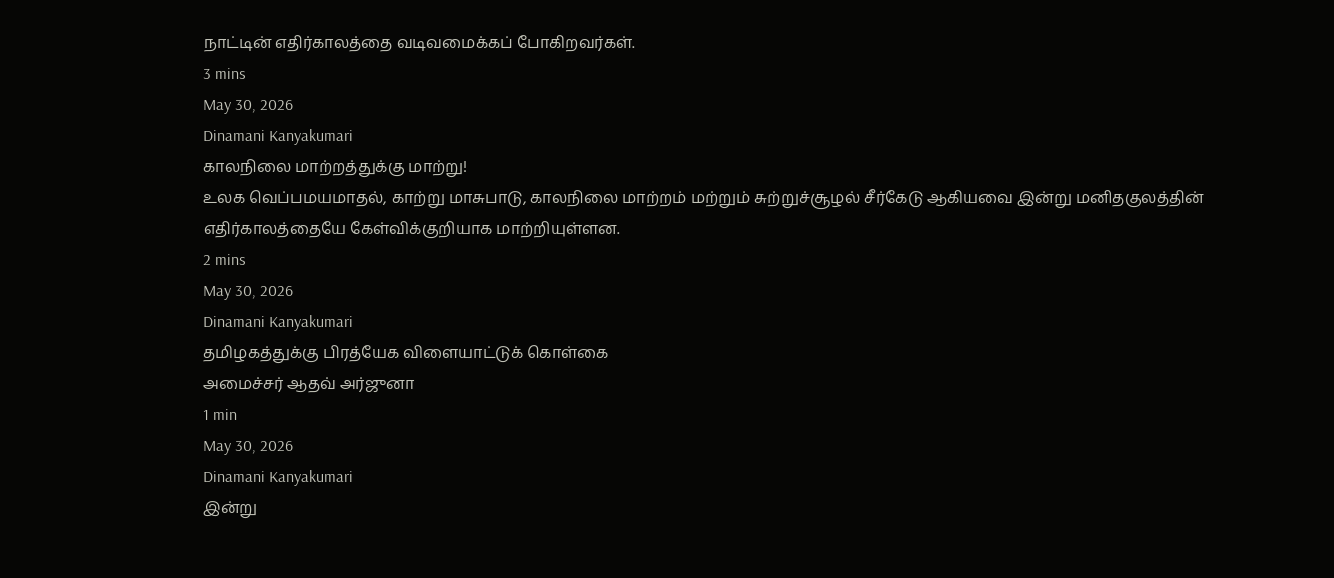நாட்டின் எதிர்காலத்தை வடிவமைக்கப் போகிறவர்கள்.
3 mins
May 30, 2026
Dinamani Kanyakumari
காலநிலை மாற்றத்துக்கு மாற்று!
உலக வெப்பமயமாதல், காற்று மாசுபாடு, காலநிலை மாற்றம் மற்றும் சுற்றுச்சூழல் சீர்கேடு ஆகியவை இன்று மனிதகுலத்தின் எதிர்காலத்தையே கேள்விக்குறியாக மாற்றியுள்ளன.
2 mins
May 30, 2026
Dinamani Kanyakumari
தமிழகத்துக்கு பிரத்யேக விளையாட்டுக் கொள்கை
அமைச்சர் ஆதவ் அர்ஜுனா
1 min
May 30, 2026
Dinamani Kanyakumari
இன்று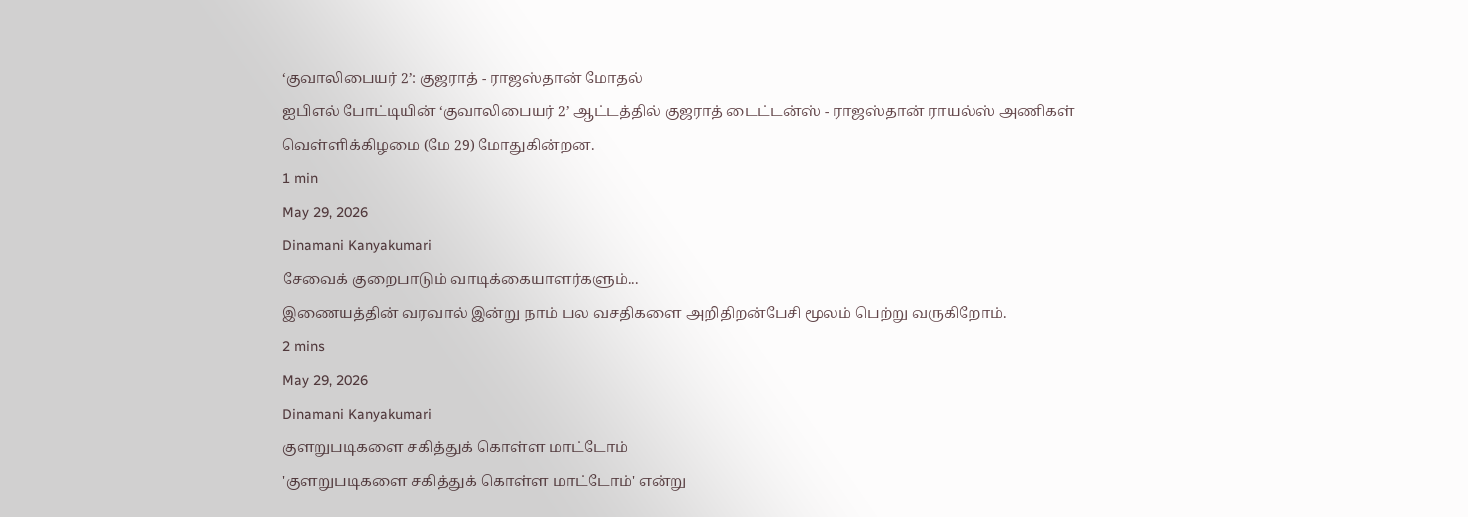‘குவாலிபையர் 2’: குஜராத் - ராஜஸ்தான் மோதல்
ஐபிஎல் போட்டியின் ‘குவாலிபையர் 2’ ஆட்டத்தில் குஜராத் டைட்டன்ஸ் - ராஜஸ்தான் ராயல்ஸ் அணிகள் வெள்ளிக்கிழமை (மே 29) மோதுகின்றன.
1 min
May 29, 2026
Dinamani Kanyakumari
சேவைக் குறைபாடும் வாடிக்கையாளர்களும்...
இணையத்தின் வரவால் இன்று நாம் பல வசதிகளை அறிதிறன்பேசி மூலம் பெற்று வருகிறோம்.
2 mins
May 29, 2026
Dinamani Kanyakumari
குளறுபடிகளை சகித்துக் கொள்ள மாட்டோம்
'குளறுபடிகளை சகித்துக் கொள்ள மாட்டோம்' என்று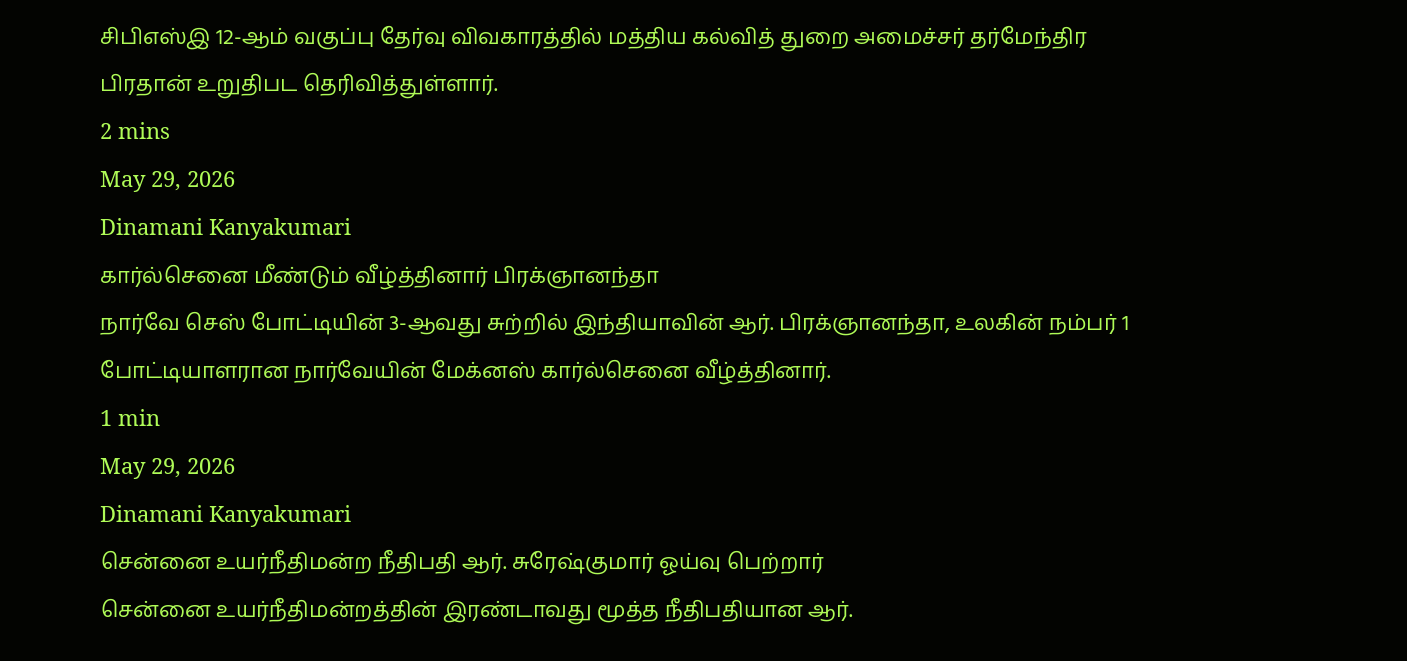சிபிஎஸ்இ 12-ஆம் வகுப்பு தேர்வு விவகாரத்தில் மத்திய கல்வித் துறை அமைச்சர் தர்மேந்திர பிரதான் உறுதிபட தெரிவித்துள்ளார்.
2 mins
May 29, 2026
Dinamani Kanyakumari
கார்ல்செனை மீண்டும் வீழ்த்தினார் பிரக்ஞானந்தா
நார்வே செஸ் போட்டியின் 3-ஆவது சுற்றில் இந்தியாவின் ஆர். பிரக்ஞானந்தா, உலகின் நம்பர் 1 போட்டியாளரான நார்வேயின் மேக்னஸ் கார்ல்செனை வீழ்த்தினார்.
1 min
May 29, 2026
Dinamani Kanyakumari
சென்னை உயர்நீதிமன்ற நீதிபதி ஆர். சுரேஷ்குமார் ஓய்வு பெற்றார்
சென்னை உயர்நீதிமன்றத்தின் இரண்டாவது மூத்த நீதிபதியான ஆர்.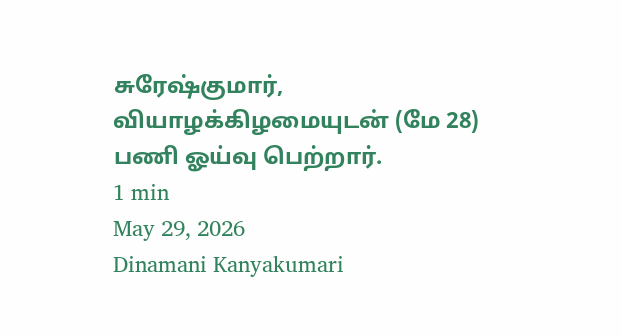சுரேஷ்குமார், வியாழக்கிழமையுடன் (மே 28) பணி ஓய்வு பெற்றார்.
1 min
May 29, 2026
Dinamani Kanyakumari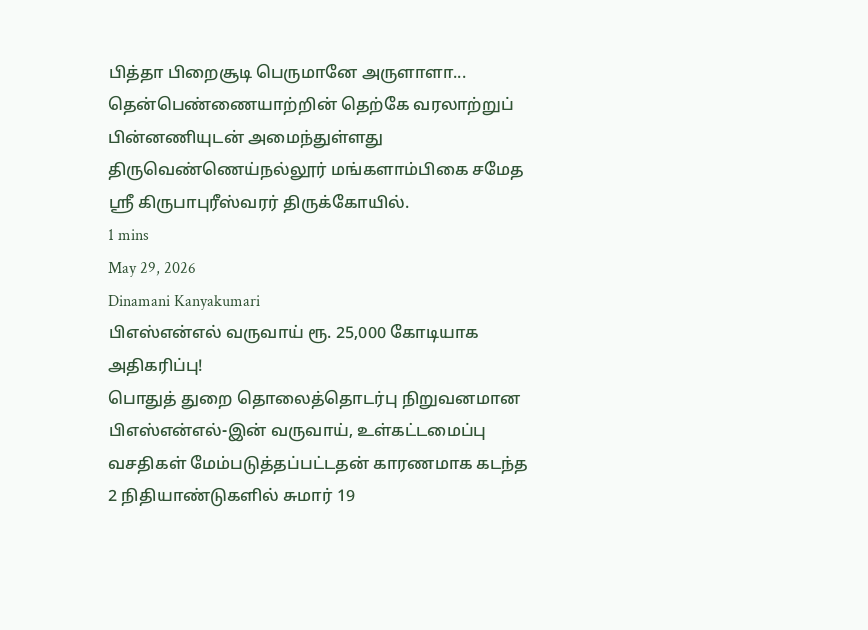பித்தா பிறைசூடி பெருமானே அருளாளா...
தென்பெண்ணையாற்றின் தெற்கே வரலாற்றுப் பின்னணியுடன் அமைந்துள்ளது திருவெண்ணெய்நல்லூர் மங்களாம்பிகை சமேத ஸ்ரீ கிருபாபுரீஸ்வரர் திருக்கோயில்.
1 mins
May 29, 2026
Dinamani Kanyakumari
பிஎஸ்என்எல் வருவாய் ரூ. 25,000 கோடியாக அதிகரிப்பு!
பொதுத் துறை தொலைத்தொடர்பு நிறுவனமான பிஎஸ்என்எல்-இன் வருவாய், உள்கட்டமைப்பு வசதிகள் மேம்படுத்தப்பட்டதன் காரணமாக கடந்த 2 நிதியாண்டுகளில் சுமார் 19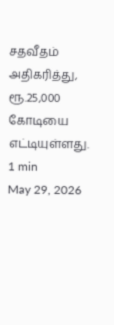சதவீதம் அதிகரித்து, ரூ.25,000 கோடியை எட்டியுள்ளது.
1 min
May 29, 2026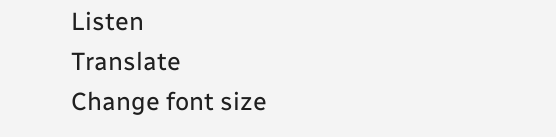Listen
Translate
Change font size